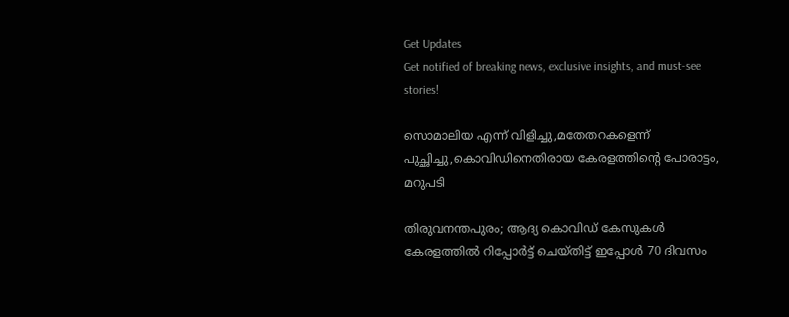Get Updates
Get notified of breaking news, exclusive insights, and must-see stories!

സൊമാലിയ എന്ന് വിളിച്ചു,മതേതറകളെന്ന് പുച്ഛിച്ചു,കൊവിഡിനെതിരായ കേരളത്തിന്റെ പോരാട്ടം, മറുപടി

തിരുവനന്തപുരം; ആദ്യ കൊവിഡ് കേസുകൾ കേരളത്തിൽ റിപ്പോർട്ട് ചെയ്തിട്ട് ഇപ്പോൾ 70 ദിവസം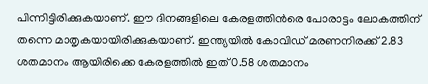പിന്നിട്ടിരിക്കുകയാണ്. ഈ ദിനങ്ങളിലെ കേരളത്തിൻരെ പോരാട്ടം ലോകത്തിന് തന്നെ മാതൃകയായിരിക്കുകയാണ്. ഇന്ത്യയില്‍ കോവിഡ് മരണനിരക്ക് 2.83 ശതമാനം ആയിരിക്കെ കേരളത്തിൽ ഇത് 0.58 ശതമാനം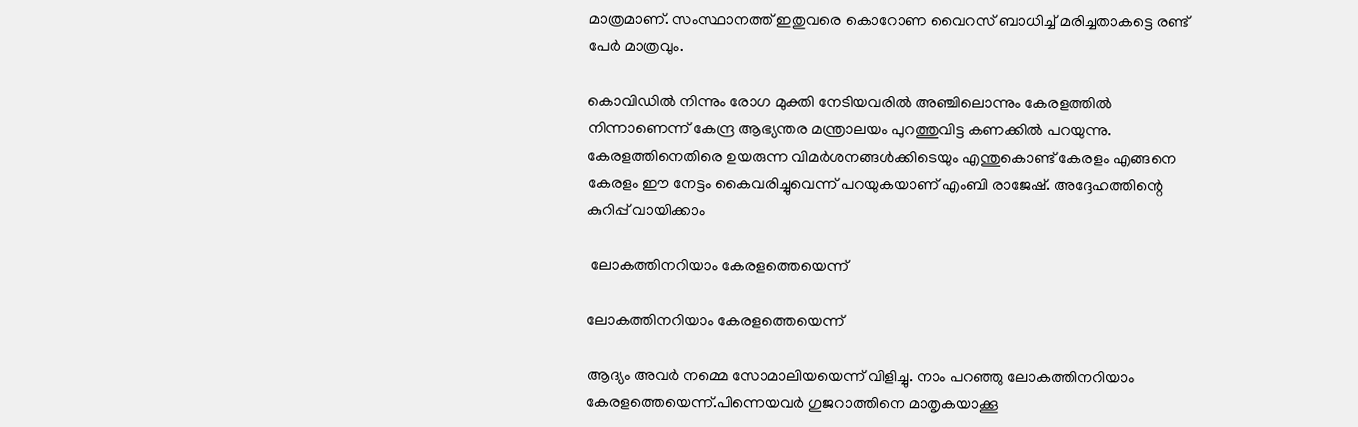മാത്രമാണ്. സംസ്ഥാനത്ത് ഇതുവരെ കൊറോണ വൈറസ് ബാധിച്ച് മരിച്ചതാകട്ടെ രണ്ട് പേർ മാത്രവും.

കൊവിഡിൽ നിന്നും രോഗ മുക്തി നേടിയവരിൽ അഞ്ചിലൊന്നും കേരളത്തിൽ നിന്നാണെന്ന് കേന്ദ്ര ആഭ്യന്തര മന്ത്രാലയം പുറത്തുവിട്ട കണക്കിൽ പറയുന്നു. കേരളത്തിനെതിരെ ഉയരുന്ന വിമർശനങ്ങൾക്കിടെയും എന്തുകൊണ്ട് കേരളം എങ്ങനെ കേരളം ഈ നേട്ടം കൈവരിച്ചുവെന്ന് പറയുകയാണ് എംബി രാജേഷ്. അദ്ദേഹത്തിന്റെ കുറിപ്പ് വായിക്കാം

 ലോകത്തിനറിയാം കേരളത്തെയെന്ന്

ലോകത്തിനറിയാം കേരളത്തെയെന്ന്

ആദ്യം അവർ നമ്മെ സോമാലിയയെന്ന് വിളിച്ചു. നാം പറഞ്ഞു ലോകത്തിനറിയാം കേരളത്തെയെന്ന്.പിന്നെയവർ ഗുജറാത്തിനെ മാതൃകയാക്കൂ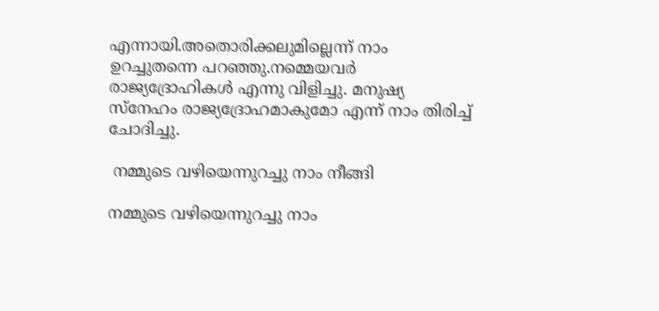എന്നായി.അതൊരിക്കലുമില്ലെന്ന് നാം ഉറച്ചുതന്നെ പറഞ്ഞു.നമ്മെയവർ രാജ്യദ്രോഹികൾ എന്നു വിളിച്ചു. മനുഷ്യ സ്നേഹം രാജ്യദ്രോഹമാകുമോ എന്ന് നാം തിരിച്ച് ചോദിച്ചു.

 നമ്മുടെ വഴിയെന്നുറച്ചു നാം നീങ്ങി

നമ്മുടെ വഴിയെന്നുറച്ചു നാം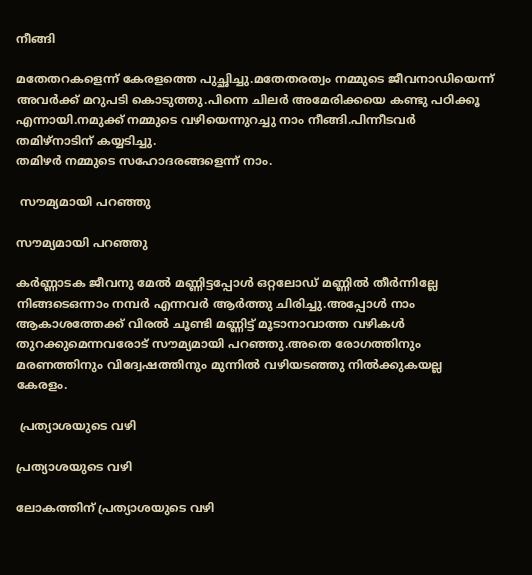നീങ്ങി

മതേതറകളെന്ന് കേരളത്തെ പുച്ഛിച്ചു.മതേതരത്വം നമ്മുടെ ജീവനാഡിയെന്ന് അവർക്ക് മറുപടി കൊടുത്തു.പിന്നെ ചിലർ അമേരിക്കയെ കണ്ടു പഠിക്കൂ എന്നായി.നമുക്ക് നമ്മുടെ വഴിയെന്നുറച്ചു നാം നീങ്ങി.പിന്നീടവർ തമിഴ്നാടിന് കയ്യടിച്ചു.
തമിഴർ നമ്മുടെ സഹോദരങ്ങളെന്ന് നാം.

 സൗമ്യമായി പറഞ്ഞു

സൗമ്യമായി പറഞ്ഞു

കർണ്ണാടക ജീവനു മേൽ മണ്ണിട്ടപ്പോൾ ഒറ്റലോഡ് മണ്ണിൽ തീർന്നില്ലേ നിങ്ങടെഒന്നാം നമ്പർ എന്നവർ ആർത്തു ചിരിച്ചു.അപ്പോൾ നാം ആകാശത്തേക്ക് വിരൽ ചൂണ്ടി മണ്ണിട്ട് മൂടാനാവാത്ത വഴികൾ തുറക്കുമെന്നവരോട് സൗമ്യമായി പറഞ്ഞു.അതെ രോഗത്തിനും മരണത്തിനും വിദ്വേഷത്തിനും മുന്നിൽ വഴിയടഞ്ഞു നിൽക്കുകയല്ല കേരളം.

 പ്രത്യാശയുടെ വഴി

പ്രത്യാശയുടെ വഴി

ലോകത്തിന് പ്രത്യാശയുടെ വഴി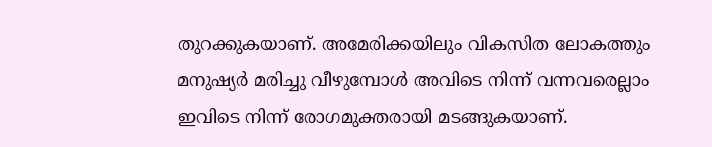തുറക്കുകയാണ്. അമേരിക്കയിലും വികസിത ലോകത്തും മനുഷ്യർ മരിച്ചു വീഴുമ്പോൾ അവിടെ നിന്ന് വന്നവരെല്ലാം ഇവിടെ നിന്ന് രോഗമുക്തരായി മടങ്ങുകയാണ്.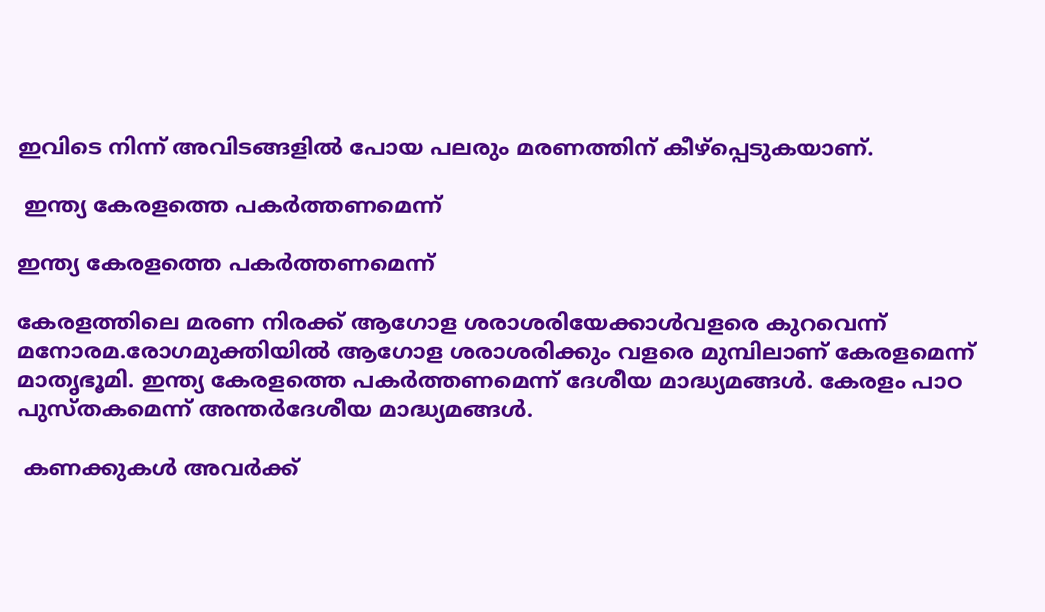ഇവിടെ നിന്ന് അവിടങ്ങളിൽ പോയ പലരും മരണത്തിന് കീഴ്പ്പെടുകയാണ്.

 ഇന്ത്യ കേരളത്തെ പകർത്തണമെന്ന്

ഇന്ത്യ കേരളത്തെ പകർത്തണമെന്ന്

കേരളത്തിലെ മരണ നിരക്ക് ആഗോള ശരാശരിയേക്കാൾവളരെ കുറവെന്ന് മനോരമ.രോഗമുക്തിയിൽ ആഗോള ശരാശരിക്കും വളരെ മുമ്പിലാണ് കേരളമെന്ന് മാതൃഭൂമി. ഇന്ത്യ കേരളത്തെ പകർത്തണമെന്ന് ദേശീയ മാദ്ധ്യമങ്ങൾ. കേരളം പാഠ പുസ്തകമെന്ന് അന്തർദേശീയ മാദ്ധ്യമങ്ങൾ.

 കണക്കുകൾ അവർക്ക്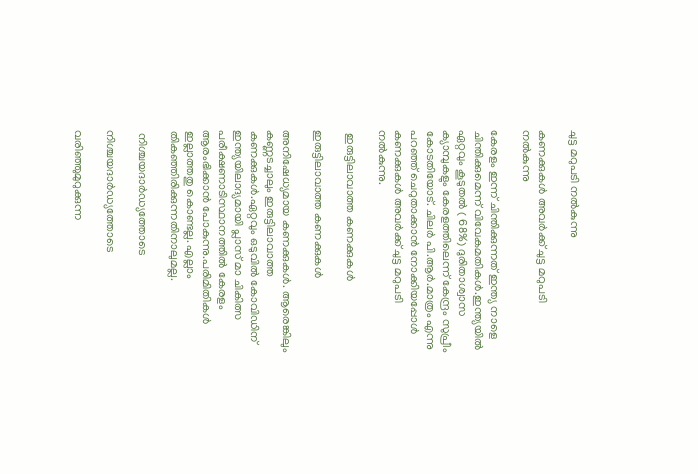ചുട്ട മറുപടി നൽകുന്നു

കണക്കുകൾ അവർക്ക് ചുട്ട മറുപടി നൽകുന്നു

കേരളം ഇന്ന് ചിന്തിക്കുന്നത് ഇന്ത്യ നാളെ ചിന്തിക്കുമെന്ന് വിവേകമതികൾ.ഇന്ത്യയിൽ ഏറ്റവും കൂടുതൽ ( 68%) ദുരിതാശ്വാസ ക്യാമ്പുകളും കേരളത്തിലെന്ന് കേന്ദ്രം സുപ്രീം കോടതിയോട്. ചിലർ പി.ആർ.മാത്രം എന്നു പറഞ്ഞ് ചെറുതാക്കാൻ നോക്കിയപ്പോൾ കണക്കുകൾ അവർക്ക് ചുട്ട മറുപടി നൽകുന്നു.

 ഇരുട്ടിലാവാത്ത കണക്കുകൾ

ഇരുട്ടിലാവാത്ത കണക്കുകൾ

അനിഷേധ്യമായ കണക്കുകൾ. ആരെങ്കിലും കണ്ണടച്ചാലും ഇരുട്ടിലാവാത്ത കണക്കുകൾ.ഏറ്റവും ഒടുവിൽ കോവിഡിന് ഇന്ത്യയിലാദ്യമായി പ്ലാസ് മാ ചികിത്സ പരീക്ഷണാടിസ്ഥാനത്തിൽ കേരളം ആരംഭിക്കാൻ പോകുന്നു.പരിമിതികൾ ഇല്ലാത്തതു കൊണ്ടല്ല. എല്ലാം തികഞ്ഞിരിക്കുന്നതിനാലുമല്ല.

 നിശ്ചയദാർഡ്യത്തോടെ

നിശ്ചയദാർഡ്യത്തോടെ

വരിഞ്ഞുമുറുക്കുന്ന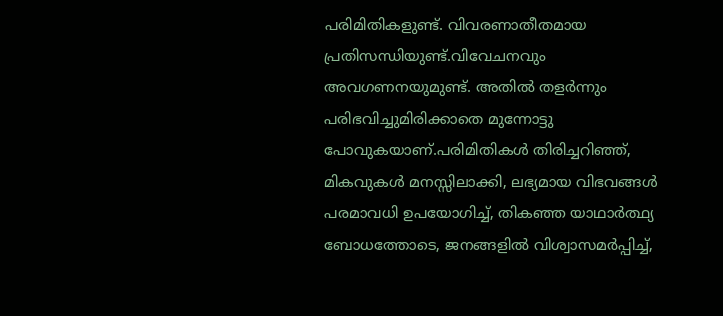പരിമിതികളുണ്ട്. വിവരണാതീതമായ പ്രതിസന്ധിയുണ്ട്.വിവേചനവും അവഗണനയുമുണ്ട്. അതിൽ തളർന്നും പരിഭവിച്ചുമിരിക്കാതെ മുന്നോട്ടു പോവുകയാണ്.പരിമിതികൾ തിരിച്ചറിഞ്ഞ്, മികവുകൾ മനസ്സിലാക്കി, ലഭ്യമായ വിഭവങ്ങൾ പരമാവധി ഉപയോഗിച്ച്, തികഞ്ഞ യാഥാർത്ഥ്യ ബോധത്തോടെ, ജനങ്ങളിൽ വിശ്വാസമർപ്പിച്ച്,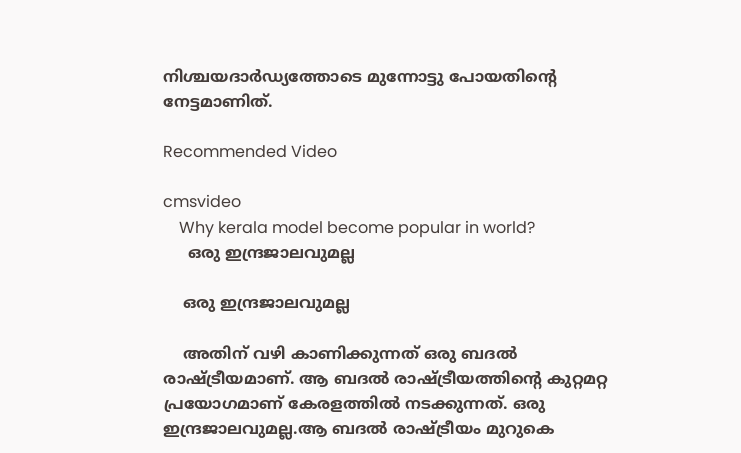നിശ്ചയദാർഡ്യത്തോടെ മുന്നോട്ടു പോയതിൻ്റെ നേട്ടമാണിത്.

Recommended Video

cmsvideo
    Why kerala model become popular in world?
     ഒരു ഇന്ദ്രജാലവുമല്ല

    ഒരു ഇന്ദ്രജാലവുമല്ല

    അതിന് വഴി കാണിക്കുന്നത് ഒരു ബദൽ രാഷ്ട്രീയമാണ്. ആ ബദൽ രാഷ്ട്രീയത്തിൻ്റെ കുറ്റമറ്റ പ്രയോഗമാണ് കേരളത്തിൽ നടക്കുന്നത്. ഒരു ഇന്ദ്രജാലവുമല്ല.ആ ബദൽ രാഷ്ട്രീയം മുറുകെ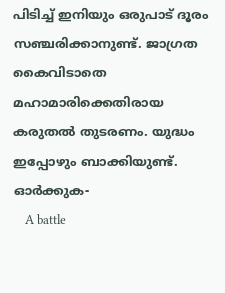പിടിച്ച് ഇനിയും ഒരുപാട് ദൂരം സഞ്ചരിക്കാനുണ്ട്. ജാഗ്രത കൈവിടാതെ മഹാമാരിക്കെതിരായ കരുതൽ തുടരണം. യുദ്ധം ഇപ്പോഴും ബാക്കിയുണ്ട്. ഓർക്കുക-
    A battle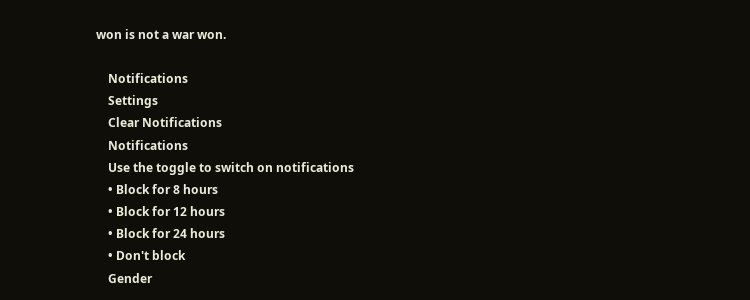won is not a war won.

    Notifications
    Settings
    Clear Notifications
    Notifications
    Use the toggle to switch on notifications
    • Block for 8 hours
    • Block for 12 hours
    • Block for 24 hours
    • Don't block
    Gender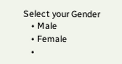Select your Gender
    • Male
    • Female
    •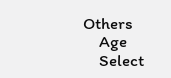Others
    Age
    Select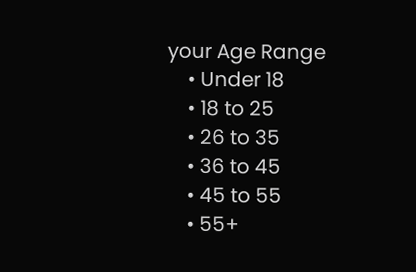your Age Range
    • Under 18
    • 18 to 25
    • 26 to 35
    • 36 to 45
    • 45 to 55
    • 55+